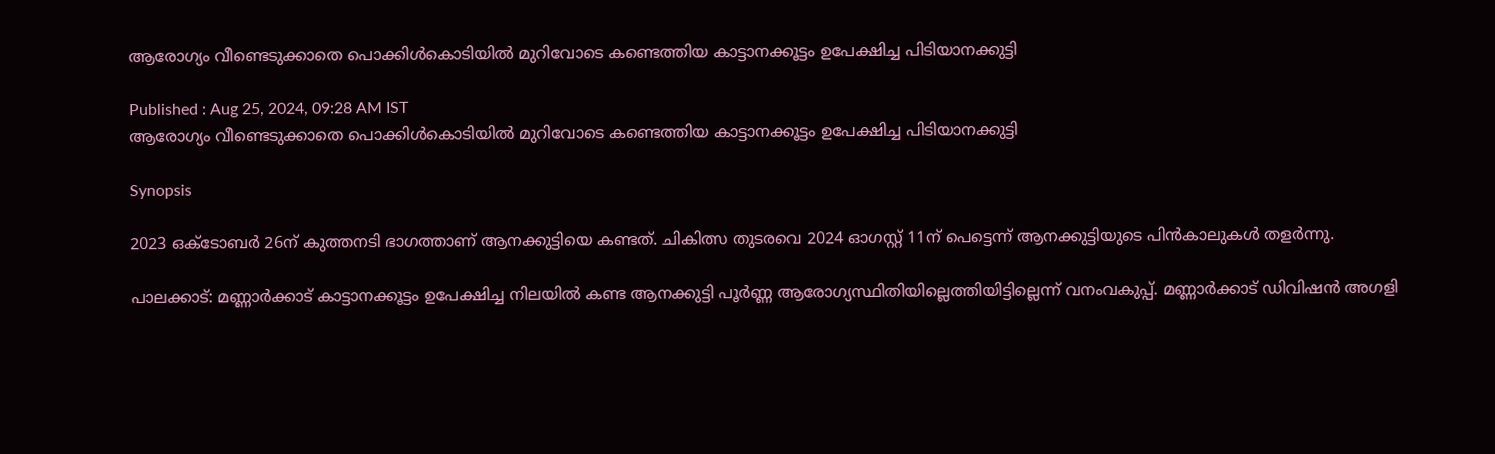ആരോഗ്യം വീണ്ടെടുക്കാതെ പൊക്കിൾകൊടിയിൽ മുറിവോടെ കണ്ടെത്തിയ കാട്ടാനക്കൂട്ടം ഉപേക്ഷിച്ച പിടിയാനക്കുട്ടി

Published : Aug 25, 2024, 09:28 AM IST
ആരോഗ്യം വീണ്ടെടുക്കാതെ പൊക്കിൾകൊടിയിൽ മുറിവോടെ കണ്ടെത്തിയ കാട്ടാനക്കൂട്ടം ഉപേക്ഷിച്ച പിടിയാനക്കുട്ടി

Synopsis

2023 ഒക്ടോബര്‍ 26ന് കുത്തനടി ഭാഗത്താണ് ആനക്കുട്ടിയെ കണ്ടത്. ചികിത്സ തുടരവെ 2024 ഓഗസ്റ്റ് 11ന് പെട്ടെന്ന് ആനക്കുട്ടിയുടെ പിന്‍കാലുകള്‍ തളര്‍ന്നു.

പാലക്കാട്: മണ്ണാർക്കാട് കാട്ടാനക്കൂട്ടം ഉപേക്ഷിച്ച നിലയിൽ കണ്ട ആനക്കുട്ടി പൂര്‍ണ്ണ ആരോഗ്യസ്ഥിതിയില്ലെത്തിയിട്ടില്ലെന്ന് വനംവകുപ്പ്. മണ്ണാര്‍ക്കാട് ഡിവിഷന്‍ അഗളി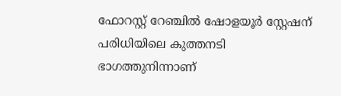ഫോറസ്റ്റ് റേഞ്ചില്‍ ഷോളയൂര്‍ സ്റ്റേഷന് പരിധിയിലെ കുത്തനടി ഭാഗത്തുനിന്നാണ്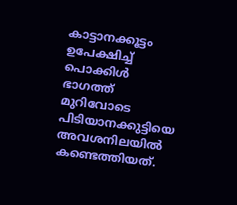കാട്ടാനക്കൂട്ടം ഉപേക്ഷിച്ച് പൊക്കിള്‍ ഭാഗത്ത് മുറിവോടെ പിടിയാനക്കുട്ടിയെ അവശനിലയില്‍ കണ്ടെത്തിയത്.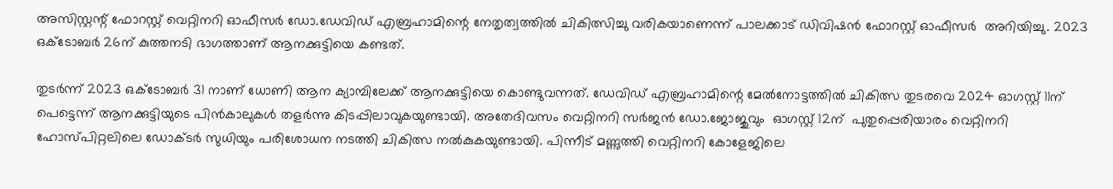അസിസ്റ്റന്റ് ഫോറസ്റ്റ് വെറ്റിനറി ഓഫീസര്‍ ഡോ.ഡേവിഡ് എബ്രഹാമിന്റെ നേതൃത്വത്തില്‍ ചികിത്സിച്ചു വരികയാണെന്ന് പാലക്കാട് ഡിവിഷന്‍ ഫോറസ്റ്റ് ഓഫീസര്‍  അറിയിച്ചു. 2023 ഒക്ടോബര്‍ 26ന് കുത്തനടി ഭാഗത്താണ് ആനക്കുട്ടിയെ കണ്ടത്.

തുടര്‍ന്ന് 2023 ഒക്ടോബര്‍ 31 നാണ് ധോണി ആന ക്യാമ്പിലേക്ക് ആനക്കുട്ടിയെ കൊണ്ടുവന്നത്. ഡേവിഡ് എബ്രഹാമിന്റെ മേല്‍നോട്ടത്തില്‍ ചികിത്സ തുടരവെ 2024 ഓഗസ്റ്റ് 11ന് പെട്ടെന്ന് ആനക്കുട്ടിയുടെ പിന്‍കാലുകള്‍ തളര്‍ന്നു കിടപ്പിലാവുകയുണ്ടായി. അതേദിവസം വെറ്റിനറി സര്‍ജന്‍ ഡോ.ജോജുവും  ഓഗസ്റ്റ് 12ന്  പുതുപ്പെരിയാരം വെറ്റിനറി ഹോസ്പിറ്റലിലെ ഡോക്ടര്‍ സുധിയും പരിശോധന നടത്തി ചികിത്സ നല്‍കുകയുണ്ടായി. പിന്നീട് മണ്ണുത്തി വെറ്റിനറി കോളേജിലെ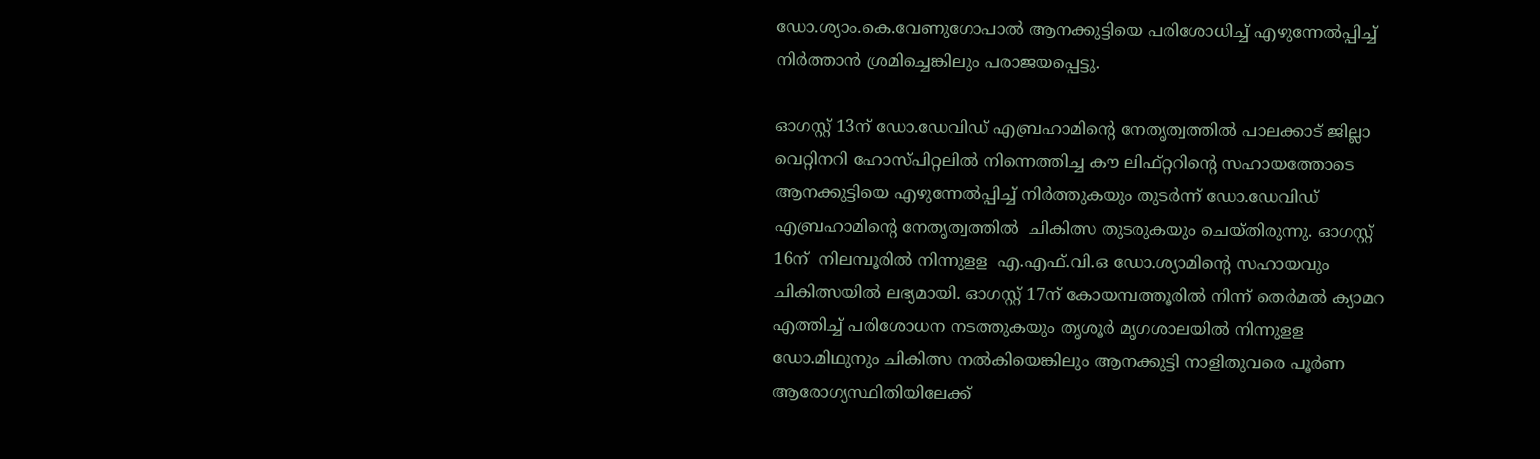ഡോ.ശ്യാം.കെ.വേണുഗോപാല്‍ ആനക്കുട്ടിയെ പരിശോധിച്ച് എഴുന്നേല്‍പ്പിച്ച് നിര്‍ത്താന്‍ ശ്രമിച്ചെങ്കിലും പരാജയപ്പെട്ടു.

ഓഗസ്റ്റ് 13ന് ഡോ.ഡേവിഡ് എബ്രഹാമിന്റെ നേതൃത്വത്തില്‍ പാലക്കാട് ജില്ലാ വെറ്റിനറി ഹോസ്പിറ്റലില്‍ നിന്നെത്തിച്ച കൗ ലിഫ്റ്ററിന്റെ സഹായത്തോടെ ആനക്കുട്ടിയെ എഴുന്നേല്‍പ്പിച്ച് നിര്‍ത്തുകയും തുടര്‍ന്ന് ഡോ.ഡേവിഡ് എബ്രഹാമിന്റെ നേതൃത്വത്തില്‍  ചികിത്സ തുടരുകയും ചെയ്തിരുന്നു. ഓഗസ്റ്റ് 16ന്  നിലമ്പൂരില്‍ നിന്നുളള  എ.എഫ്.വി.ഒ ഡോ.ശ്യാമിന്റെ സഹായവും ചികിത്സയില്‍ ലഭ്യമായി. ഓഗസ്റ്റ് 17ന് കോയമ്പത്തൂരില്‍ നിന്ന് തെര്‍മല്‍ ക്യാമറ എത്തിച്ച് പരിശോധന നടത്തുകയും തൃശൂര്‍ മൃഗശാലയില്‍ നിന്നുളള ഡോ.മിഥുനും ചികിത്സ നല്‍കിയെങ്കിലും ആനക്കുട്ടി നാളിതുവരെ പൂര്‍ണ ആരോഗ്യസ്ഥിതിയിലേക്ക്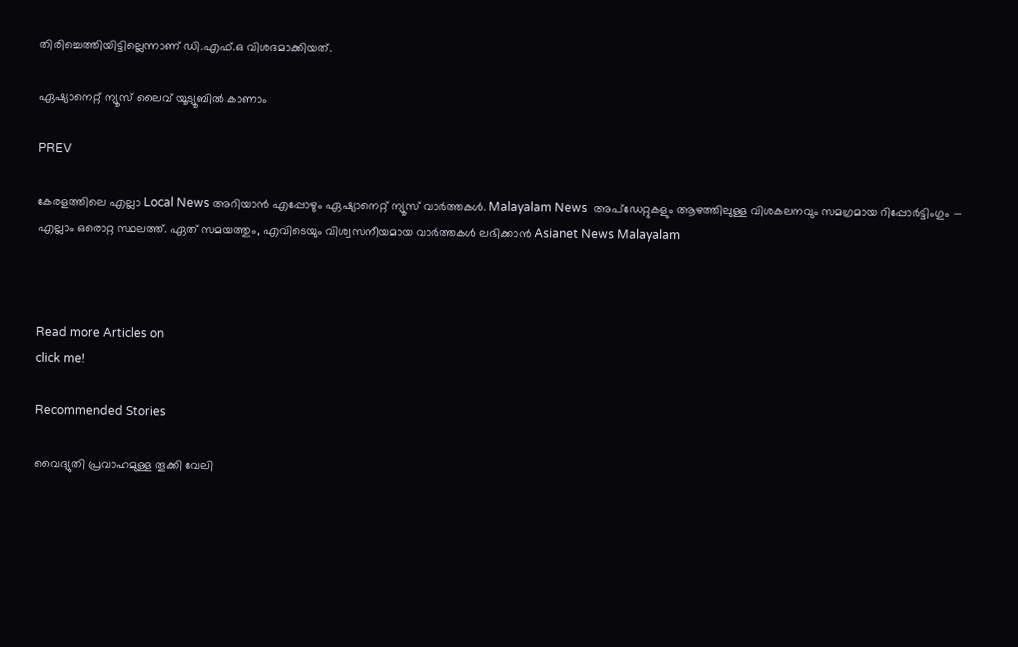തിരിച്ചെത്തിയിട്ടില്ലെന്നാണ് ഡി.എഫ്.ഒ വിശദമാക്കിയത്.

ഏഷ്യാനെറ്റ് ന്യൂസ് ലൈവ് യൂട്യൂബിൽ കാണാം

PREV

കേരളത്തിലെ എല്ലാ Local News അറിയാൻ എപ്പോഴും ഏഷ്യാനെറ്റ് ന്യൂസ് വാർത്തകൾ. Malayalam News  അപ്‌ഡേറ്റുകളും ആഴത്തിലുള്ള വിശകലനവും സമഗ്രമായ റിപ്പോർട്ടിംഗും — എല്ലാം ഒരൊറ്റ സ്ഥലത്ത്. ഏത് സമയത്തും, എവിടെയും വിശ്വസനീയമായ വാർത്തകൾ ലഭിക്കാൻ Asianet News Malayalam



Read more Articles on
click me!

Recommended Stories

വൈദ്യുതി പ്രവാഹമുള്ള തൂക്കി വേലി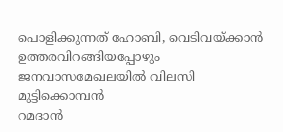പൊളിക്കുന്നത് ഹോബി, വെടിവയ്ക്കാൻ ഉത്തരവിറങ്ങിയപ്പോഴും ജനവാസമേഖലയിൽ വിലസി മുട്ടിക്കൊമ്പൻ
റമദാന്‍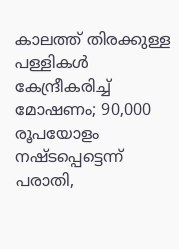കാലത്ത് തിരക്കുള്ള പള്ളികള്‍ കേന്ദ്രീകരിച്ച് മോഷണം; 90,000 രൂപയോളം നഷ്ടപ്പെട്ടെന്ന് പരാതി,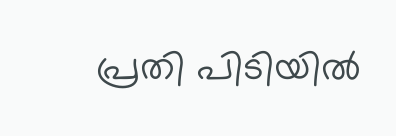പ്രതി പിടിയില്‍